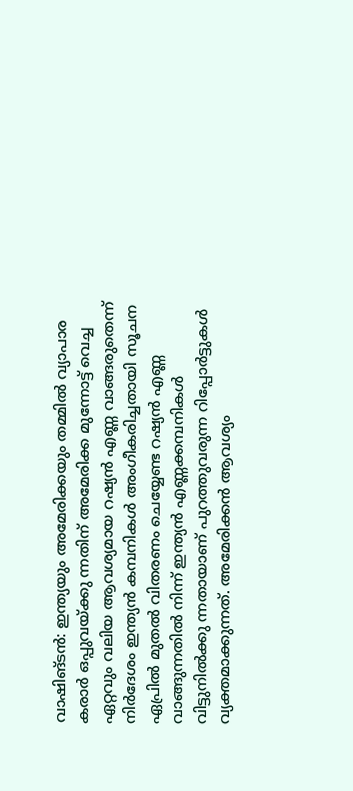വാഷിങ്ടൻ: ഇന്ത്യയും അമേരിക്കയും തമ്മിൽ വ്യാപാര കരാർ ഒപ്പുവയ്ക്കു ന്നതിന് അമേരിക്ക മുന്നോട്ട് വെച്ച ഏറ്റവും വലിയ ആവശ്യമായ റഷ്യൻ എണ്ണ വാങ്ങരുതെന്ന് നിർദേശം ഇന്ത്യൻ കമ്പനികൾ അംഗീകരിച്ചതായി സൂചന
ഏപ്രിൽ മുതൽ വിതരണം ചെയ്യേണ്ട റഷ്യൻ എണ്ണ വാങ്ങുന്നതിൽ നിന്ന് ഇന്ത്യൻ എണ്ണക്കമ്പനികൾ വിട്ടുനിൽക്കു ന്നതായാണ് പുറത്തുവരുന്ന റിപ്പോർട്ടുകൾ വ്യക്തമാക്കുന്നത്. അമേരിക്കൻ ആവശ്യം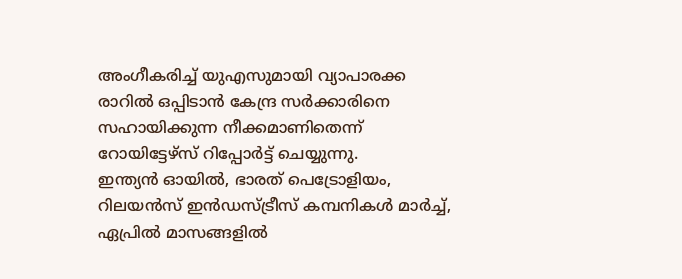അംഗീകരിച്ച് യുഎസുമായി വ്യാപാരക്ക രാറിൽ ഒപ്പിടാൻ കേന്ദ്ര സർക്കാരിനെ സഹായിക്കുന്ന നീക്കമാണിതെന്ന് റോയിട്ടേഴ്സ് റിപ്പോർട്ട് ചെയ്യുന്നു.
ഇന്ത്യൻ ഓയിൽ, ഭാരത് പെട്രോളിയം, റിലയൻസ് ഇൻഡസ്ട്രീസ് കമ്പനികൾ മാർച്ച്, ഏപ്രിൽ മാസങ്ങളിൽ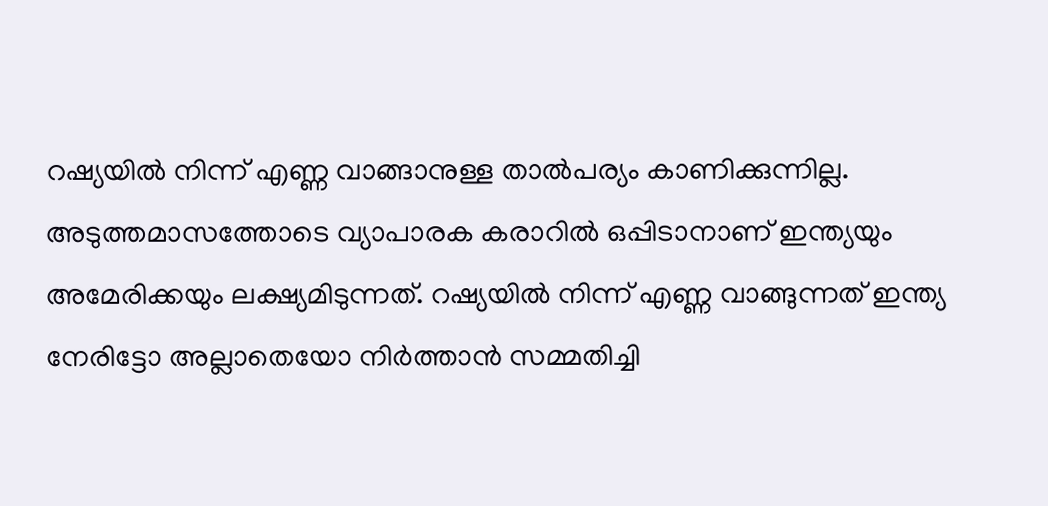റഷ്യയിൽ നിന്ന് എണ്ണ വാങ്ങാനുള്ള താൽപര്യം കാണിക്കുന്നില്ല.
അടുത്തമാസത്തോടെ വ്യാപാരക കരാറിൽ ഒപ്പിടാനാണ് ഇന്ത്യയും അമേരിക്കയും ലക്ഷ്യമിടുന്നത്. റഷ്യയിൽ നിന്ന് എണ്ണ വാങ്ങുന്നത് ഇന്ത്യ നേരിട്ടോ അല്ലാതെയോ നിർത്താൻ സമ്മതിച്ചി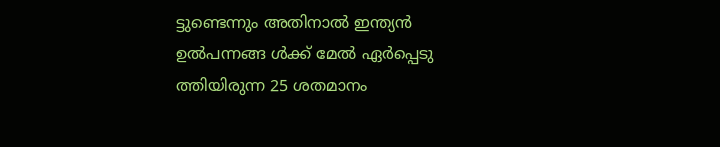ട്ടുണ്ടെന്നും അതിനാൽ ഇന്ത്യൻ ഉൽപന്നങ്ങ ൾക്ക് മേൽ ഏർപ്പെടു ത്തിയിരുന്ന 25 ശതമാനം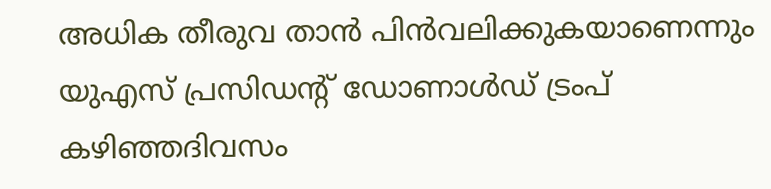അധിക തീരുവ താൻ പിൻവലിക്കുകയാണെന്നും യുഎസ് പ്രസിഡന്റ് ഡോണാൾഡ് ട്രംപ് കഴിഞ്ഞദിവസം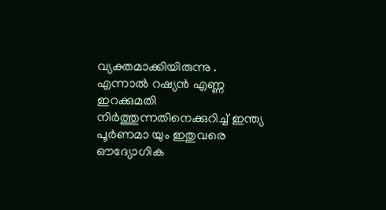വ്യക്തമാക്കിയിരുന്നു .
എന്നാൽ റഷ്യൻ എണ്ണ ഇറക്കുമതി നിർത്തുന്നതിനെക്കുറിച്ച് ഇന്ത്യ പൂർണമാ യും ഇതുവരെ ഔദ്യോഗിക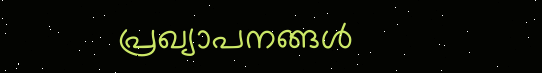പ്രഖ്യാപനങ്ങൾ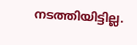നടത്തിയിട്ടില്ല.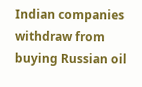Indian companies withdraw from buying Russian oil